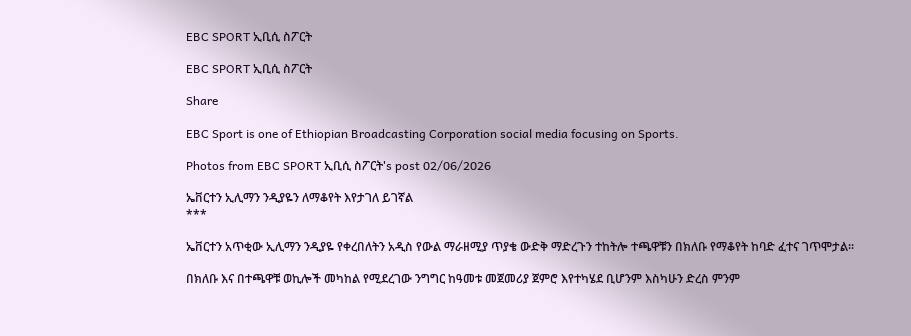EBC SPORT ኢቢሲ ስፖርት

EBC SPORT ኢቢሲ ስፖርት

Share

EBC Sport is one of Ethiopian Broadcasting Corporation social media focusing on Sports.

Photos from EBC SPORT ኢቢሲ ስፖርት's post 02/06/2026

ኤቨርተን ኢሊማን ንዲያዬን ለማቆየት እየታገለ ይገኛል
***

ኤቨርተን አጥቂው ኢሊማን ንዲያዬ የቀረበለትን አዲስ የውል ማራዘሚያ ጥያቄ ውድቅ ማድረጉን ተከትሎ ተጫዋቹን በክለቡ የማቆየት ከባድ ፈተና ገጥሞታል።

በክለቡ እና በተጫዋቹ ወኪሎች መካከል የሚደረገው ንግግር ከዓመቱ መጀመሪያ ጀምሮ እየተካሄደ ቢሆንም እስካሁን ድረስ ምንም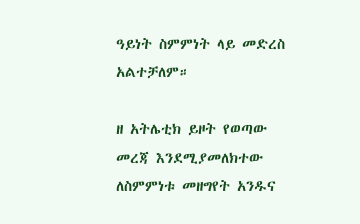ዓይነት ስምምነት ላይ መድረስ አልተቻለም።

ዘ አትሌቲክ ይዞት የወጣው መረጃ እንደሚያመለክተው ለስምምነቱ መዘግየት አንዱና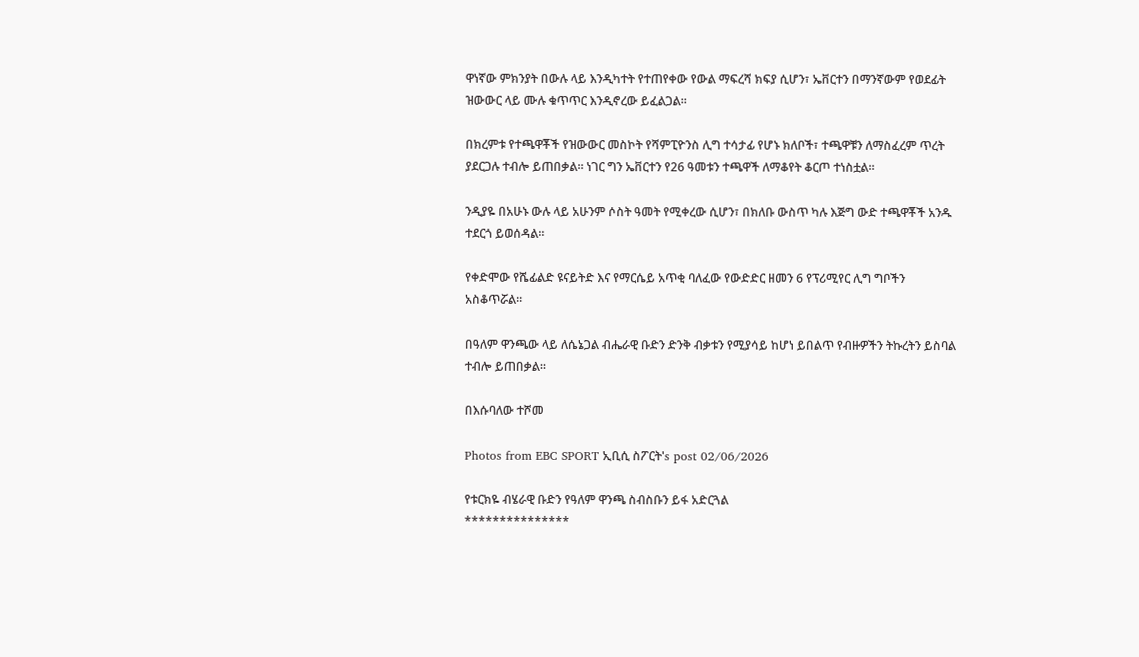ዋነኛው ምክንያት በውሉ ላይ እንዲካተት የተጠየቀው የውል ማፍረሻ ክፍያ ሲሆን፣ ኤቨርተን በማንኛውም የወደፊት ዝውውር ላይ ሙሉ ቁጥጥር እንዲኖረው ይፈልጋል።

በክረምቱ የተጫዋቾች የዝውውር መስኮት የሻምፒዮንስ ሊግ ተሳታፊ የሆኑ ክለቦች፣ ተጫዋቹን ለማስፈረም ጥረት ያደርጋሉ ተብሎ ይጠበቃል። ነገር ግን ኤቨርተን የ26 ዓመቱን ተጫዋች ለማቆየት ቆርጦ ተነስቷል።

ንዲያዬ በአሁኑ ውሉ ላይ አሁንም ሶስት ዓመት የሚቀረው ሲሆን፣ በክለቡ ውስጥ ካሉ እጅግ ውድ ተጫዋቾች አንዱ ተደርጎ ይወሰዳል።

የቀድሞው የሼፊልድ ዩናይትድ እና የማርሴይ አጥቂ ባለፈው የውድድር ዘመን 6 የፕሪሚየር ሊግ ግቦችን አስቆጥሯል።

በዓለም ዋንጫው ላይ ለሴኔጋል ብሔራዊ ቡድን ድንቅ ብቃቱን የሚያሳይ ከሆነ ይበልጥ የብዙዎችን ትኩረትን ይስባል ተብሎ ይጠበቃል።

በእሱባለው ተሾመ

Photos from EBC SPORT ኢቢሲ ስፖርት's post 02/06/2026

የቱርክዬ ብሄራዊ ቡድን የዓለም ዋንጫ ስብስቡን ይፋ አድርጓል
***************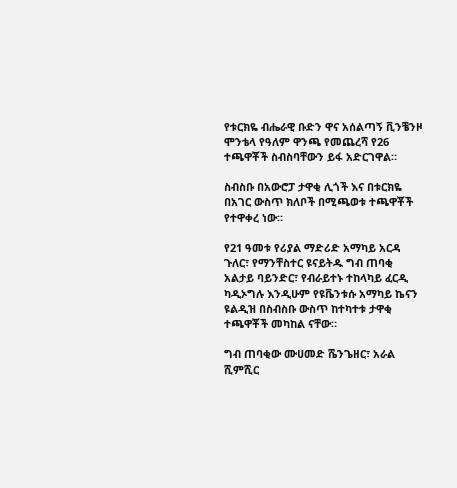የቱርክዬ ብሔራዊ ቡድን ዋና አሰልጣኝ ቪንቼንዞ ሞንቴላ የዓለም ዋንጫ የመጨረሻ የ26 ተጫዋቾች ስብስባቸውን ይፋ አድርገዋል።

ስብስቡ በአውሮፓ ታዋቂ ሊጎች እና በቱርክዬ በአገር ውስጥ ክለቦች በሚጫወቱ ተጫዋቾች የተዋቀረ ነው።

የ21 ዓመቱ የሪያል ማድሪድ አማካይ አርዳ ጉለር፣ የማንቸስተር ዩናይትዱ ግብ ጠባቂ አልታይ ባይንድር፣ የብራይተኑ ተከላካይ ፈርዲ ካዲኦግሉ እንዲሁም የዩቬንቱሱ አማካይ ኬናን ዩልዲዝ በስብስቡ ውስጥ ከተካተቱ ታዋቂ ተጫዋቾች መካከል ናቸው።

ግብ ጠባቂው ሙሀመድ ሼንጌዘር፣ አራል ሺምሺር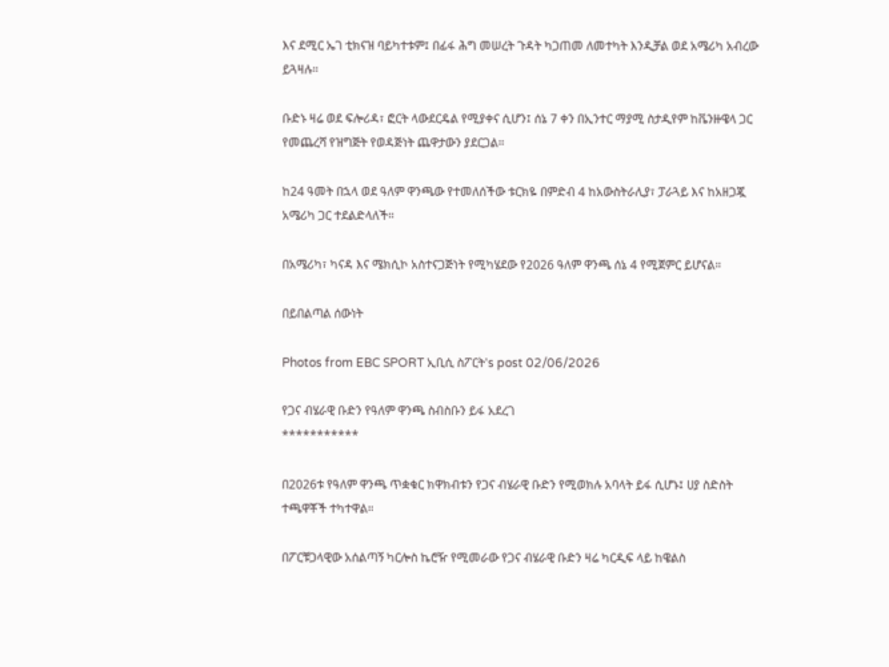እና ደሚር ኤገ ቲክናዝ ባይካተቱም፤ በፊፋ ሕግ መሠረት ጉዳት ካጋጠመ ለመተካት እንዲቻል ወደ አሜሪካ አብረው ይጓዛሉ።

ቡድኑ ዛሬ ወደ ፍሎሪዳ፣ ፎርት ላውደርዴል የሚያቀና ሲሆን፤ ሰኔ 7 ቀን በኢንተር ማያሚ ስታዲየም ከቬንዙዌላ ጋር የመጨረሻ የዝግጅት የወዳጅነት ጨዋታውን ያደርጋል።

ከ24 ዓመት በኋላ ወደ ዓለም ዋንጫው የተመለሰችው ቱርክዬ በምድብ 4 ከአውስትራሊያ፣ ፓራጓይ እና ከአዘጋጇ አሜሪካ ጋር ተደልድላለች።

በአሜሪካ፣ ካናዳ እና ሜክሲኮ አስተናጋጅነት የሚካሄደው የ2026 ዓለም ዋንጫ ሰኔ 4 የሚጀምር ይሆናል።

በይበልጣል ሰውነት

Photos from EBC SPORT ኢቢሲ ስፖርት's post 02/06/2026

የጋና ብሄራዊ ቡድን የዓለም ዋንጫ ስብስቡን ይፋ አደረገ
***********

በ2026ቱ የዓለም ዋንጫ ጥቋቁር ክዋክብቱን የጋና ብሄራዊ ቡድን የሚወክሉ አባላት ይፋ ሲሆኑ፤ ሀያ ስድስት ተጫዋቾች ተካተዋል።

በፖርቹጋላዊው አሰልጣኝ ካርሎስ ኬሮዥ የሚመራው የጋና ብሄራዊ ቡድን ዛሬ ካርዲፍ ላይ ከዌልስ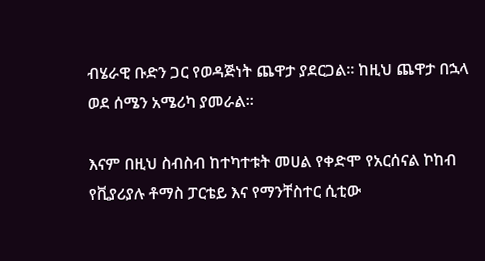ብሄራዊ ቡድን ጋር የወዳጅነት ጨዋታ ያደርጋል። ከዚህ ጨዋታ በኋላ ወደ ሰሜን አሜሪካ ያመራል።

እናም በዚህ ስብስብ ከተካተቱት መሀል የቀድሞ የአርሰናል ኮከብ የቪያሪያሉ ቶማስ ፓርቴይ እና የማንቸስተር ሲቲው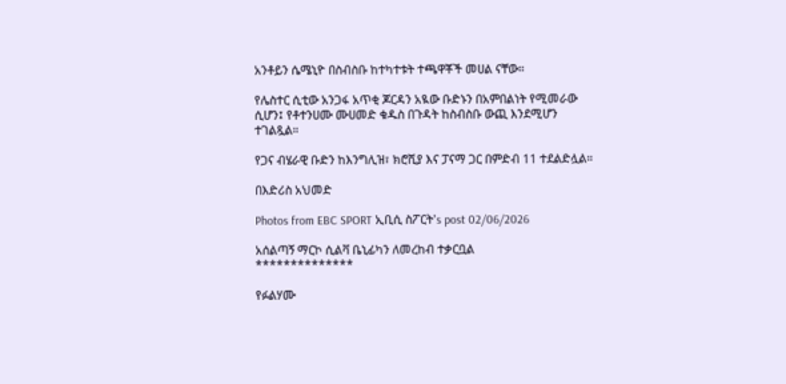አንቶይን ሴሜኒዮ በስብስቡ ከተካተቱት ተጫዋቾች መሀል ናቸው።

የሌስተር ሲቲው አንጋፋ አጥቂ ጆርዳን አዪው ቡድኑን በአምበልነት የሚመራው ሲሆን፤ የቶተንሀሙ ሙሀመድ ቁዱስ በጉዳት ከስብስቡ ውጪ እንደሚሆን ተገልጿል።

የጋና ብሄራዊ ቡድን ከእንግሊዝ፣ ክሮሺያ እና ፓናማ ጋር በምድብ 11 ተደልድሏል።

በእድሪስ አህመድ

Photos from EBC SPORT ኢቢሲ ስፖርት's post 02/06/2026

አሰልጣኝ ማርኮ ሲልቫ ቤኒፊካን ለመረከብ ተቃርቧል
**************

የፉልሃሙ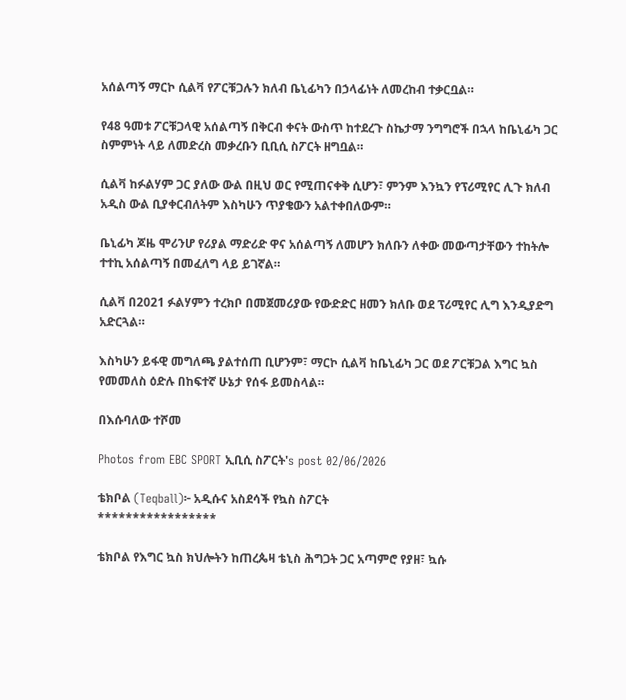አሰልጣኝ ማርኮ ሲልቫ የፖርቹጋሉን ክለብ ቤኒፊካን በኃላፊነት ለመረከብ ተቃርቧል።

የ48 ዓመቱ ፖርቹጋላዊ አሰልጣኝ በቅርብ ቀናት ውስጥ ከተደረጉ ስኬታማ ንግግሮች በኋላ ከቤኒፊካ ጋር ስምምነት ላይ ለመድረስ መቃረቡን ቢቢሲ ስፖርት ዘግቧል።

ሲልቫ ከፉልሃም ጋር ያለው ውል በዚህ ወር የሚጠናቀቅ ሲሆን፣ ምንም እንኳን የፕሪሚየር ሊጉ ክለብ አዲስ ውል ቢያቀርብለትም እስካሁን ጥያቄውን አልተቀበለውም።

ቤኒፊካ ጆዜ ሞሪንሆ የሪያል ማድሪድ ዋና አሰልጣኝ ለመሆን ክለቡን ለቀው መውጣታቸውን ተከትሎ ተተኪ አሰልጣኝ በመፈለግ ላይ ይገኛል።

ሲልቫ በ2021 ፉልሃምን ተረክቦ በመጀመሪያው የውድድር ዘመን ክለቡ ወደ ፕሪሚየር ሊግ እንዲያድግ አድርጓል።

እስካሁን ይፋዊ መግለጫ ያልተሰጠ ቢሆንም፣ ማርኮ ሲልቫ ከቤኒፊካ ጋር ወደ ፖርቹጋል እግር ኳስ የመመለስ ዕድሉ በከፍተኛ ሁኔታ የሰፋ ይመስላል።

በእሱባለው ተሾመ

Photos from EBC SPORT ኢቢሲ ስፖርት's post 02/06/2026

ቴክቦል (Teqball)፦ አዲሱና አስደሳች የኳስ ስፖርት
*****************

ቴክቦል የእግር ኳስ ክህሎትን ከጠረጴዛ ቴኒስ ሕግጋት ጋር አጣምሮ የያዘ፣ ኳሱ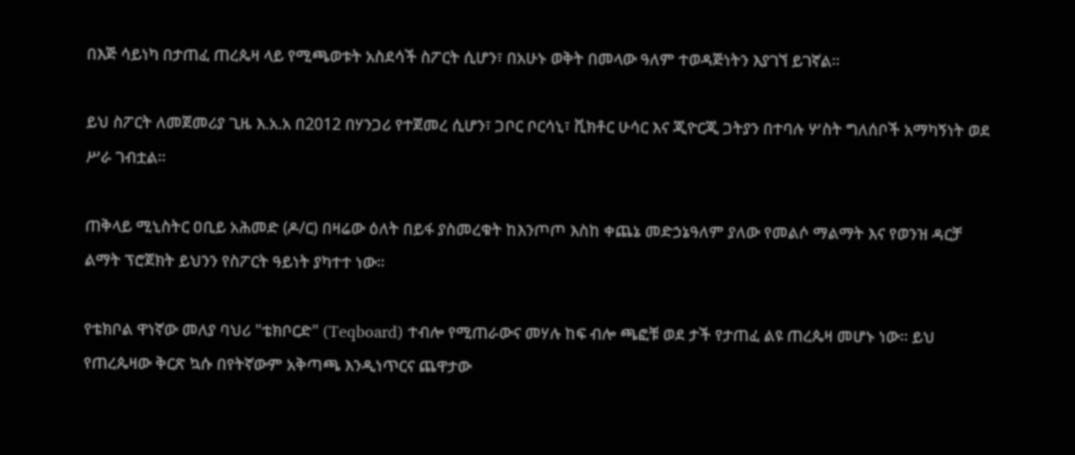በእጅ ሳይነካ በታጠፈ ጠረጴዛ ላይ የሚጫወቱት አስደሳች ስፖርት ሲሆን፣ በአሁኑ ወቅት በመላው ዓለም ተወዳጅነትን እያገኘ ይገኛል።

ይህ ስፖርት ለመጀመሪያ ጊዜ እ.አ.አ በ2012 በሃንጋሪ የተጀመረ ሲሆን፣ ጋቦር ቦርሳኒ፣ ቪክቶር ሁሳር እና ጂዮርጂ ጋትያን በተባሉ ሦስት ግለሰቦች አማካኝነት ወደ ሥራ ገብቷል።

ጠቅላይ ሚኒስትር ዐቢይ አሕመድ (ዶ/ር) በዛሬው ዕለት በይፋ ያስመረቁት ከእንጦጦ እስከ ቀጨኔ መድኃኔዓለም ያለው የመልሶ ማልማት እና የወንዝ ዳርቻ ልማት ፕሮጀክት ይህንን የስፖርት ዓይነት ያካተተ ነው።

የቴክቦል ዋነኛው መለያ ባህሪ "ቴክቦርድ" (Teqboard) ተብሎ የሚጠራውና መሃሉ ከፍ ብሎ ጫፎቹ ወደ ታች የታጠፈ ልዩ ጠረጴዛ መሆኑ ነው። ይህ የጠረጴዛው ቅርጽ ኳሱ በየትኛውም አቅጣጫ እንዲነጥርና ጨዋታው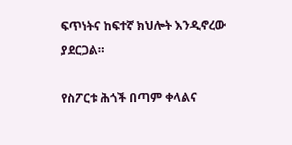ፍጥነትና ከፍተኛ ክህሎት እንዲኖረው ያደርጋል።

የስፖርቱ ሕጎች በጣም ቀላልና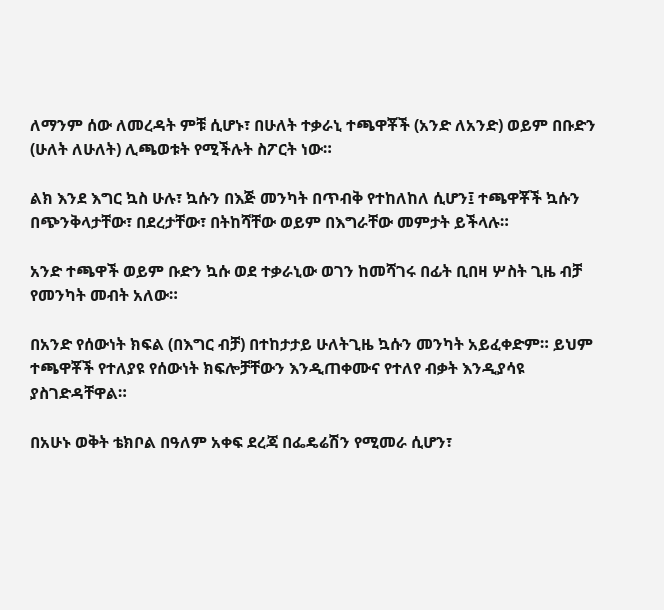ለማንም ሰው ለመረዳት ምቹ ሲሆኑ፣ በሁለት ተቃራኒ ተጫዋቾች (አንድ ለአንድ) ወይም በቡድን (ሁለት ለሁለት) ሊጫወቱት የሚችሉት ስፖርት ነው።

ልክ እንደ እግር ኳስ ሁሉ፣ ኳሱን በእጅ መንካት በጥብቅ የተከለከለ ሲሆን፤ ተጫዋቾች ኳሱን በጭንቅላታቸው፣ በደረታቸው፣ በትከሻቸው ወይም በእግራቸው መምታት ይችላሉ።

አንድ ተጫዋች ወይም ቡድን ኳሱ ወደ ተቃራኒው ወገን ከመሻገሩ በፊት ቢበዛ ሦስት ጊዜ ብቻ የመንካት መብት አለው።

በአንድ የሰውነት ክፍል (በእግር ብቻ) በተከታታይ ሁለትጊዜ ኳሱን መንካት አይፈቀድም። ይህም ተጫዋቾች የተለያዩ የሰውነት ክፍሎቻቸውን እንዲጠቀሙና የተለየ ብቃት እንዲያሳዩ ያስገድዳቸዋል።

በአሁኑ ወቅት ቴክቦል በዓለም አቀፍ ደረጃ በፌዴሬሽን የሚመራ ሲሆን፣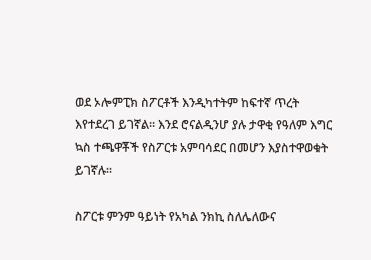ወደ ኦሎምፒክ ስፖርቶች እንዲካተትም ከፍተኛ ጥረት እየተደረገ ይገኛል። እንደ ሮናልዲንሆ ያሉ ታዋቂ የዓለም እግር ኳስ ተጫዋቾች የስፖርቱ አምባሳደር በመሆን እያስተዋወቁት ይገኛሉ።

ስፖርቱ ምንም ዓይነት የአካል ንክኪ ስለሌለውና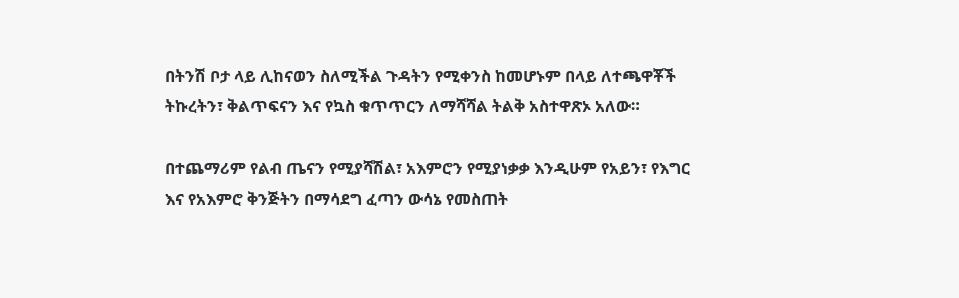በትንሽ ቦታ ላይ ሊከናወን ስለሚችል ጉዳትን የሚቀንስ ከመሆኑም በላይ ለተጫዋቾች ትኩረትን፣ ቅልጥፍናን እና የኳስ ቁጥጥርን ለማሻሻል ትልቅ አስተዋጽኦ አለው።

በተጨማሪም የልብ ጤናን የሚያሻሽል፣ አእምሮን የሚያነቃቃ እንዲሁም የአይን፣ የእግር እና የአእምሮ ቅንጅትን በማሳደግ ፈጣን ውሳኔ የመስጠት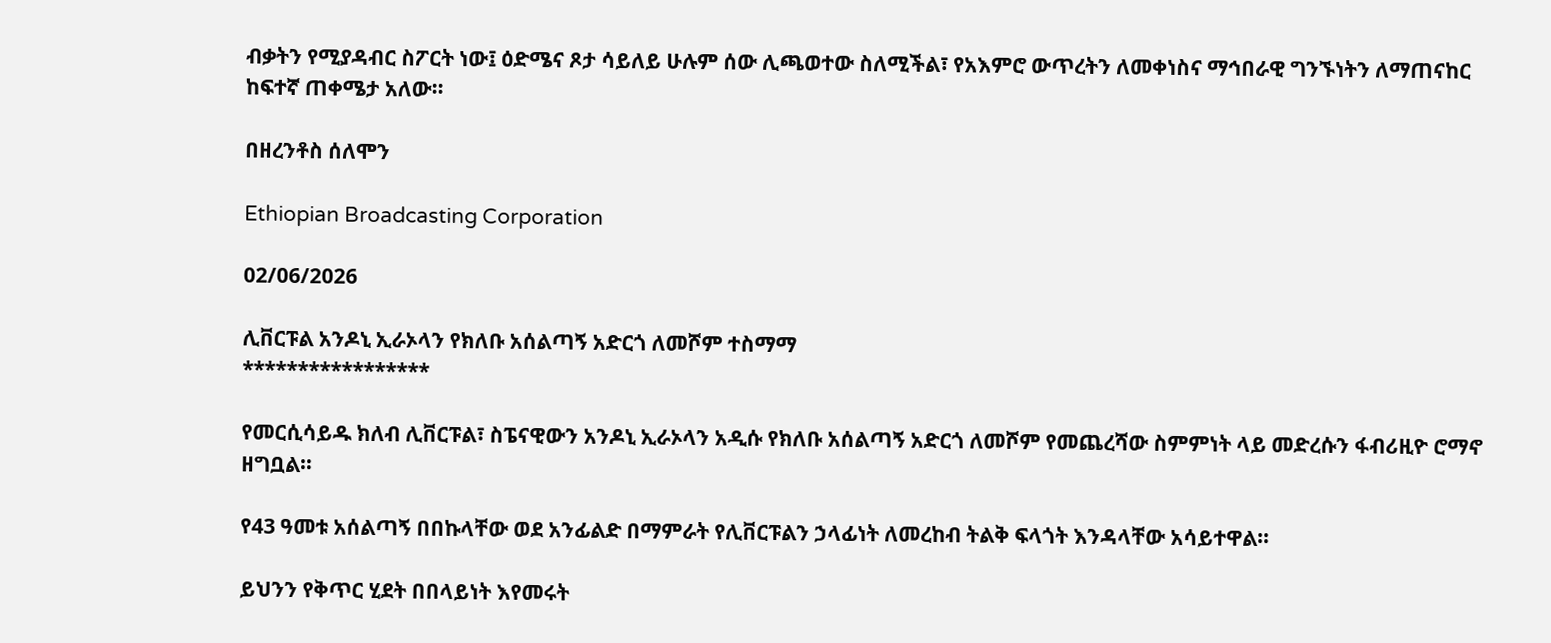ብቃትን የሚያዳብር ስፖርት ነው፤ ዕድሜና ጾታ ሳይለይ ሁሉም ሰው ሊጫወተው ስለሚችል፣ የአእምሮ ውጥረትን ለመቀነስና ማኅበራዊ ግንኙነትን ለማጠናከር ከፍተኛ ጠቀሜታ አለው።

በዘረንቶስ ሰለሞን

Ethiopian Broadcasting Corporation

02/06/2026

ሊቨርፑል አንዶኒ ኢራኦላን የክለቡ አሰልጣኝ አድርጎ ለመሾም ተስማማ
*****************

የመርሲሳይዱ ክለብ ሊቨርፑል፣ ስፔናዊውን አንዶኒ ኢራኦላን አዲሱ የክለቡ አሰልጣኝ አድርጎ ለመሾም የመጨረሻው ስምምነት ላይ መድረሱን ፋብሪዚዮ ሮማኖ ዘግቧል።

የ43 ዓመቱ አሰልጣኝ በበኩላቸው ወደ አንፊልድ በማምራት የሊቨርፑልን ኃላፊነት ለመረከብ ትልቅ ፍላጎት እንዳላቸው አሳይተዋል።

ይህንን የቅጥር ሂደት በበላይነት እየመሩት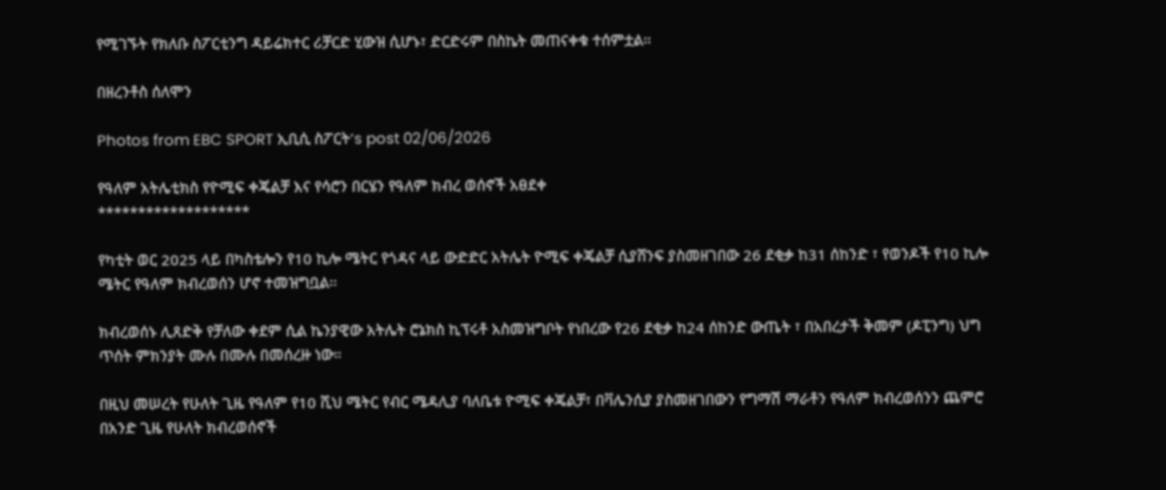የሚገኙት የክለቡ ስፖርቲንግ ዳይሬክተር ሪቻርድ ሂውዝ ሲሆኑ፣ ድርድሩም በስኬት መጠናቀቁ ተሰምቷል።

በዘረንቶስ ሰለሞን

Photos from EBC SPORT ኢቢሲ ስፖርት's post 02/06/2026

የዓለም አትሌቲክስ የዮሚፍ ቀጄልቻ እና የሳሮን በርሄን የዓለም ክብረ ወሰኖች አፀደቀ
*******************

የካቲት ወር 2025 ላይ በካስቴሎን የ10 ኪሎ ሜትር የጎዳና ላይ ውድድር አትሌት ዮሚፍ ቀጄልቻ ሲያሸንፍ ያስመዘገበው 26 ደቂቃ ከ31 ሰከንድ ፣ የወንዶች የ10 ኪሎ ሜትር የዓለም ክብረወሰን ሆኖ ተመዝግቧል።

ክብረወሰኑ ሊጸድቅ የቻለው ቀደም ሲል ኬንያዊው አትሌት ሮኔክስ ኪፕሩቶ አስመዝግቦት የነበረው የ26 ደቂቃ ከ24 ሰከንድ ውጤት ፣ በአበረታች ቅመም (ዶፒንግ) ህግ ጥሰት ምክንያት ሙሉ በሙሉ በመሰረዙ ነው።

በዚህ መሠረት የሁለት ጊዜ የዓለም የ10 ሺህ ሜትር የብር ሜዳሊያ ባለቤቱ ዮሚፍ ቀጄልቻ፣ በቫሌንሲያ ያስመዘገበውን የግማሽ ማራቶን የዓለም ክብረወሰንን ጨምሮ በአንድ ጊዜ የሁለት ክብረወሰኖች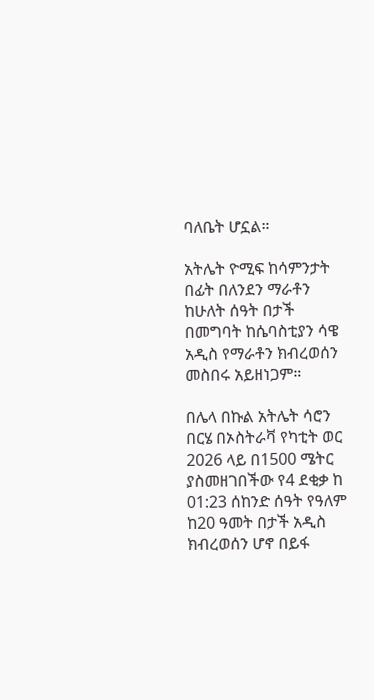ባለቤት ሆኗል።

አትሌት ዮሚፍ ከሳምንታት በፊት በለንደን ማራቶን ከሁለት ሰዓት በታች በመግባት ከሴባስቲያን ሳዌ አዲስ የማራቶን ክብረወሰን መስበሩ አይዘነጋም።

በሌላ በኩል አትሌት ሳሮን በርሄ በኦስትራቫ የካቲት ወር 2026 ላይ በ1500 ሜትር ያስመዘገበችው የ4 ደቂቃ ከ 01:23 ሰከንድ ሰዓት የዓለም ከ20 ዓመት በታች አዲስ ክብረወሰን ሆኖ በይፋ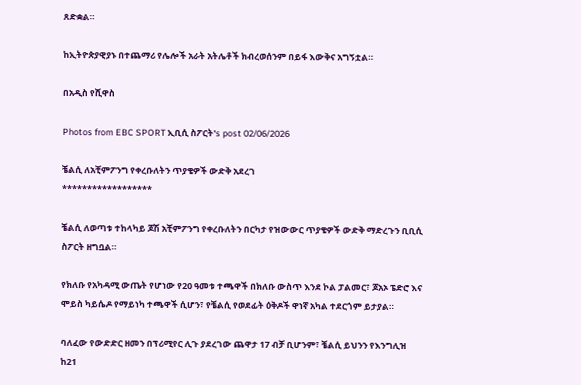ጸድቋል።

ከኢትዮጵያዊያኑ በተጨማሪ የሌሎች አራት አትሌቶች ክብረወሰንም በይፋ እውቅና አግኝቷል።

በአዲስ የሺዋስ

Photos from EBC SPORT ኢቢሲ ስፖርት's post 02/06/2026

ቼልሲ ለአቺምፖንግ የቀረቡለትን ጥያቄዎች ውድቅ አደረገ
******************

ቼልሲ ለወጣቱ ተከላካይ ጆሽ አቺምፖንግ የቀረቡለትን በርካታ የዝውውር ጥያቄዎች ውድቅ ማድረጉን ቢቢሲ ስፖርት ዘግቧል።

የክለቡ የአካዳሚ ውጤት የሆነው የ20 ዓመቱ ተጫዋች በክለቡ ውስጥ እንደ ኮል ፓልመር፣ ጆአኦ ፔድሮ እና ሞይስ ካይሴዶ የማይነካ ተጫዋች ሲሆን፣ የቼልሲ የወደፊት ዕቅዶች ዋነኛ አካል ተደርጎም ይታያል።

ባለፈው የውድድር ዘመን በፕሪሚየር ሊጉ ያደረገው ጨዋታ 17 ብቻ ቢሆንም፣ ቼልሲ ይህንን የእንግሊዝ ከ21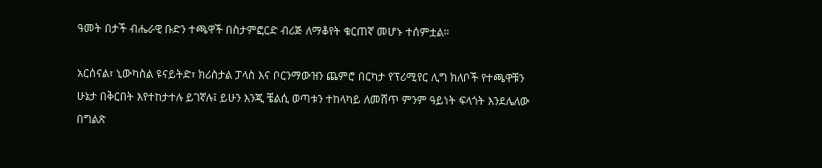ዓመት በታች ብሔራዊ ቡድን ተጫዋች በስታምፎርድ ብሪጅ ለማቆየት ቁርጠኛ መሆኑ ተሰምቷል።

አርሰናል፣ ኒውካስል ዩናይትድ፣ ክሪስታል ፓላስ እና ቦርንማውዝን ጨምሮ በርካታ የፕሪሚየር ሊግ ክለቦች የተጫዋቹን ሁኔታ በቅርበት እየተከታተሉ ይገኛሉ፤ ይሁን እንጂ ቼልሲ ወጣቱን ተከላካይ ለመሸጥ ምንም ዓይነት ፍላጎት እንደሌለው በግልጽ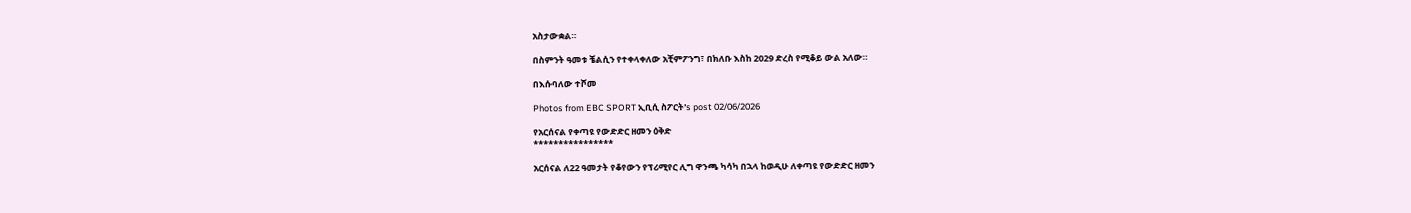አስታውቋል።

በስምንት ዓመቱ ቼልሲን የተቀላቀለው አቺምፖንግ፣ በክለቡ እስከ 2029 ድረስ የሚቆይ ውል አለው።

በእሱባለው ተሾመ

Photos from EBC SPORT ኢቢሲ ስፖርት's post 02/06/2026

የአርሰናል የቀጣዩ የውድድር ዘመን ዕቅድ
****************

አርሰናል ለ22 ዓመታት የቆየውን የፕሪሚየር ሊግ ዋንጫ ካሳካ በኋላ ከወዲሁ ለቀጣዩ የውድድር ዘመን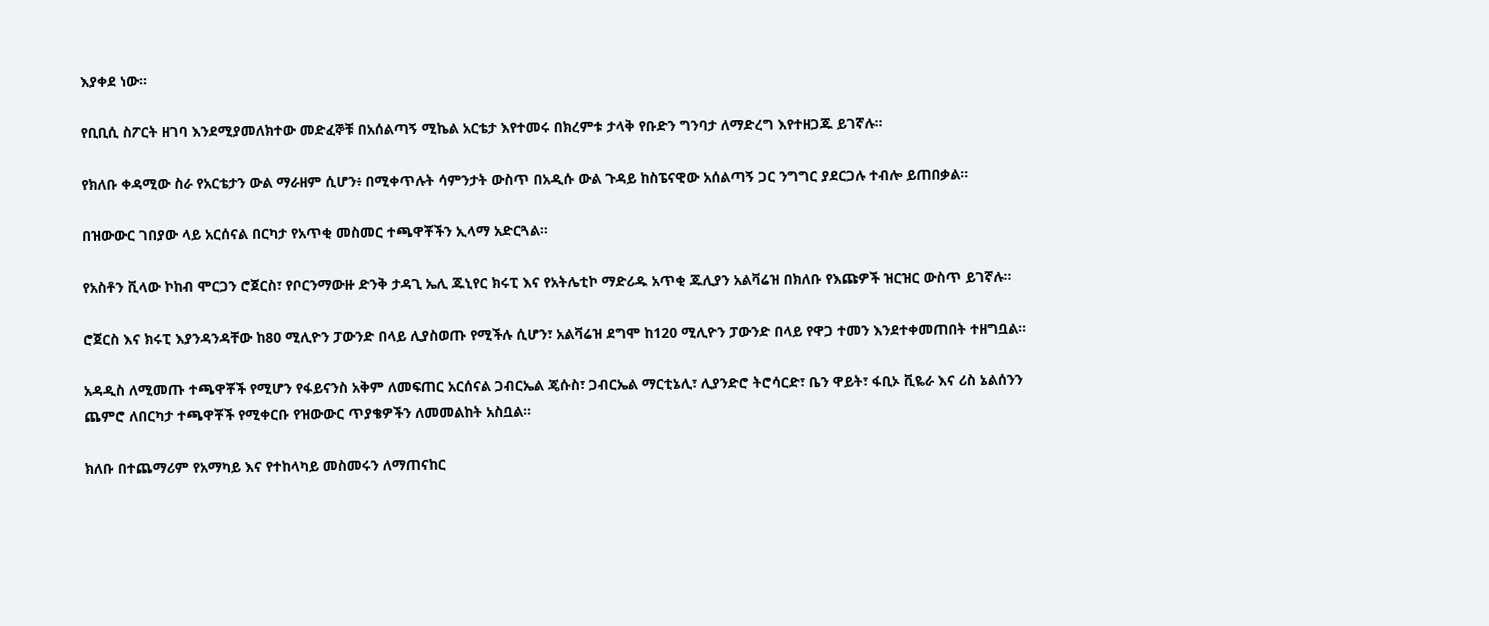እያቀደ ነው።

የቢቢሲ ስፖርት ዘገባ እንደሚያመለክተው መድፈኞቹ በአሰልጣኝ ሚኬል አርቴታ እየተመሩ በክረምቱ ታላቅ የቡድን ግንባታ ለማድረግ እየተዘጋጁ ይገኛሉ።

የክለቡ ቀዳሚው ስራ የአርቴታን ውል ማራዘም ሲሆን፥ በሚቀጥሉት ሳምንታት ውስጥ በአዲሱ ውል ጉዳይ ከስፔናዊው አሰልጣኝ ጋር ንግግር ያደርጋሉ ተብሎ ይጠበቃል።

በዝውውር ገበያው ላይ አርሰናል በርካታ የአጥቂ መስመር ተጫዋቾችን ኢላማ አድርጓል።

የአስቶን ቪላው ኮከብ ሞርጋን ሮጀርስ፣ የቦርንማውዙ ድንቅ ታዳጊ ኤሊ ጁኒየር ክሩፒ እና የአትሌቲኮ ማድሪዱ አጥቂ ጁሊያን አልቫሬዝ በክለቡ የእጩዎች ዝርዝር ውስጥ ይገኛሉ።

ሮጀርስ እና ክሩፒ እያንዳንዳቸው ከ80 ሚሊዮን ፓውንድ በላይ ሊያስወጡ የሚችሉ ሲሆን፣ አልቫሬዝ ደግሞ ከ120 ሚሊዮን ፓውንድ በላይ የዋጋ ተመን እንደተቀመጠበት ተዘግቧል።

አዳዲስ ለሚመጡ ተጫዋቾች የሚሆን የፋይናንስ አቅም ለመፍጠር አርሰናል ጋብርኤል ጄሱስ፣ ጋብርኤል ማርቲኔሊ፣ ሊያንድሮ ትሮሳርድ፣ ቤን ዋይት፣ ፋቢኦ ቪዬራ እና ሪስ ኔልሰንን ጨምሮ ለበርካታ ተጫዋቾች የሚቀርቡ የዝውውር ጥያቄዎችን ለመመልከት አስቧል።

ክለቡ በተጨማሪም የአማካይ እና የተከላካይ መስመሩን ለማጠናከር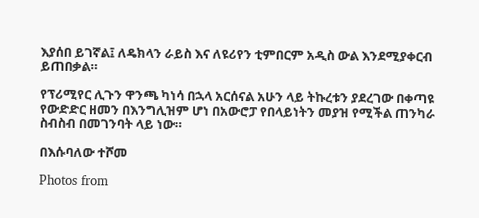እያሰበ ይገኛል፤ ለዴክላን ራይስ እና ለዩሪየን ቲምበርም አዲስ ውል እንደሚያቀርብ ይጠበቃል።

የፕሪሚየር ሊጉን ዋንጫ ካነሳ በኋላ አርሰናል አሁን ላይ ትኩረቱን ያደረገው በቀጣዩ የውድድር ዘመን በእንግሊዝም ሆነ በአውሮፓ የበላይነትን መያዝ የሚችል ጠንካራ ስብስብ በመገንባት ላይ ነው።

በእሱባለው ተሾመ

Photos from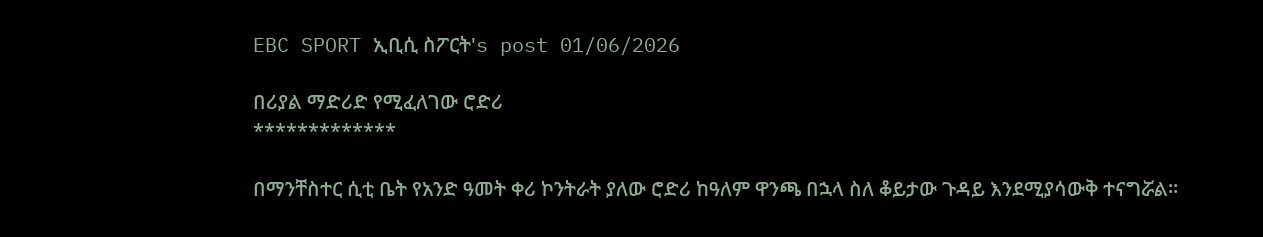EBC SPORT ኢቢሲ ስፖርት's post 01/06/2026

በሪያል ማድሪድ የሚፈለገው ሮድሪ
*************

በማንቸስተር ሲቲ ቤት የአንድ ዓመት ቀሪ ኮንትራት ያለው ሮድሪ ከዓለም ዋንጫ በኋላ ስለ ቆይታው ጉዳይ እንደሚያሳውቅ ተናግሯል።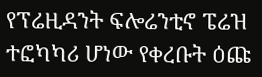የፕሬዚዳንት ፍሎሬንቲኖ ፔሬዝ ተፎካካሪ ሆነው የቀረቡት ዕጩ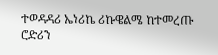ተወዳዳሪ ኤነሪኬ ሪኩዌልሜ ከተመረጡ ሮድሪን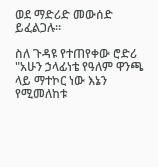ወደ ማድሪድ መውሰድ ይፈልጋሉ።

ስለ ጉዳዩ የተጠየቀው ሮድሪ "አሁን ኃላፊነቴ የዓለም ዋንጫ ላይ ማተኮር ነው እኔን የሚመለከቱ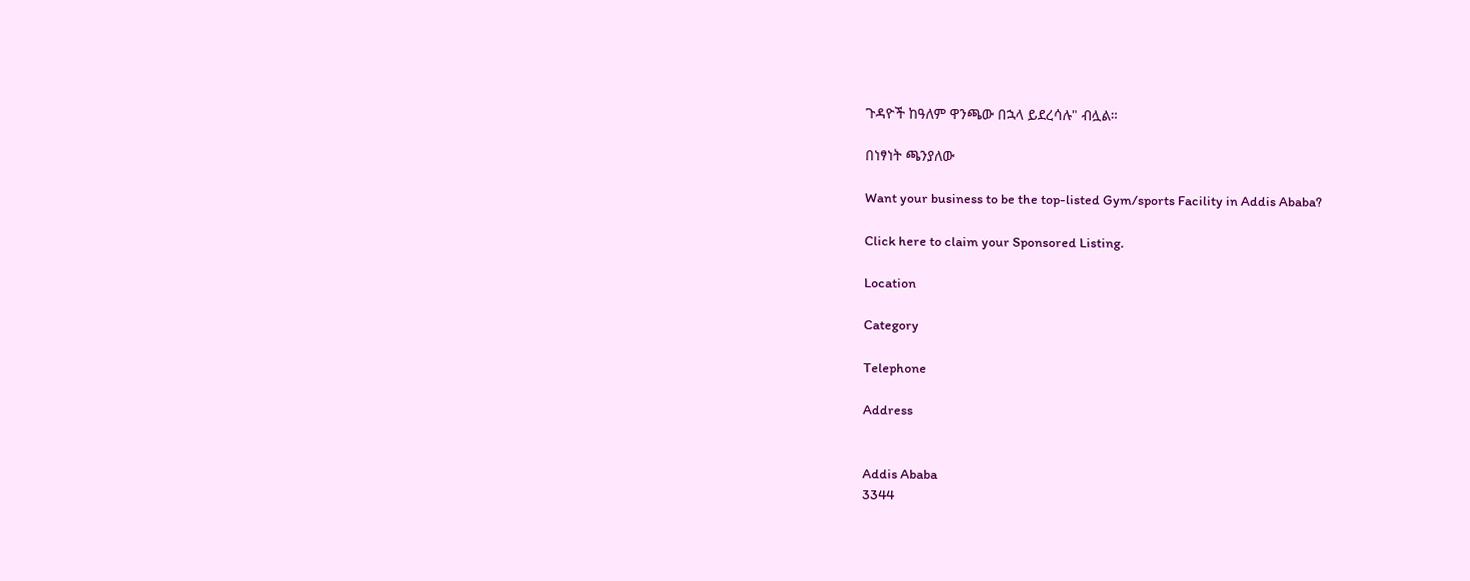ጉዳዮች ከዓለም ዋንጫው በኋላ ይደረሳሉ" ብሏል።

በነፃነት ጫንያለው

Want your business to be the top-listed Gym/sports Facility in Addis Ababa?

Click here to claim your Sponsored Listing.

Location

Category

Telephone

Address


Addis Ababa
3344